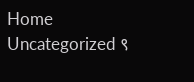Home Uncategorized ९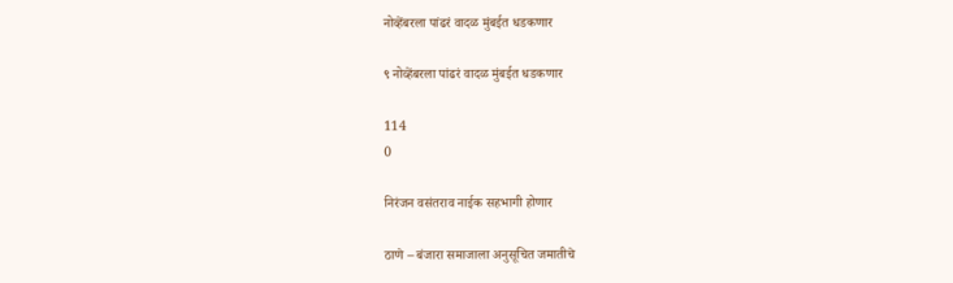नोव्हेंबरला पांढरं वादळ मुंबईत धडकणार

९ नोव्हेंबरला पांढरं वादळ मुंबईत धडकणार

114
0

निरंजन वसंतराव नाईक सहभागी होणार

ठाणे – बंजारा समाजाला अनुसूचित जमातीचे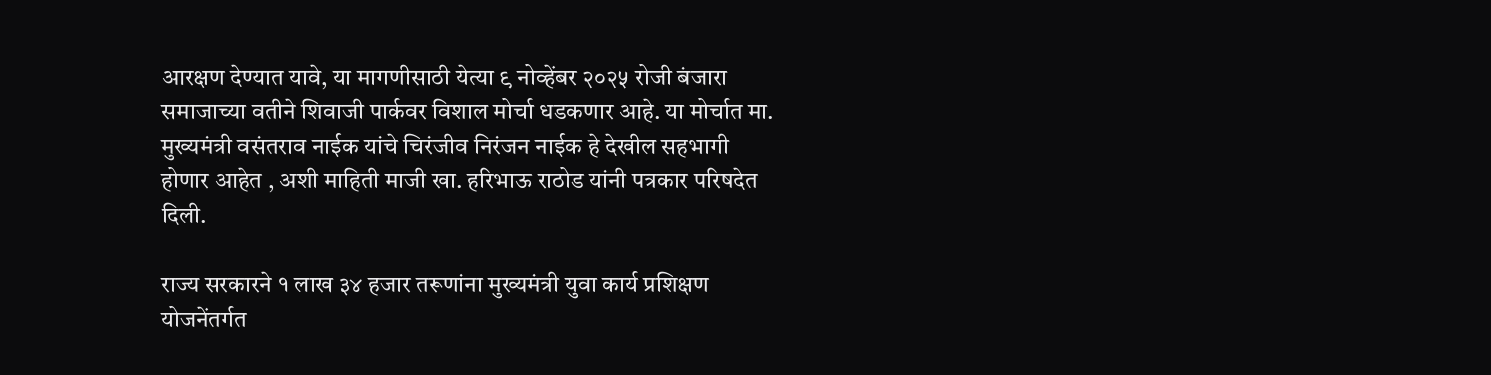आरक्षण देण्यात यावे, या मागणीसाठी येत्या ९ नोव्हेंबर २०२५ रोजी बंजारा समाजाच्या वतीने शिवाजी पार्कवर विशाल मोर्चा धडकणार आहे. या मोर्चात मा. मुख्यमंत्री वसंतराव नाईक यांचे चिरंजीव निरंजन नाईक हे देखील सहभागी होणार आहेत , अशी माहिती माजी खा. हरिभाऊ राठोड यांनी पत्रकार परिषदेत दिली.

राज्य सरकारने १ लाख ३४ हजार तरूणांना मुख्यमंत्री युवा कार्य प्रशिक्षण योजनेंतर्गत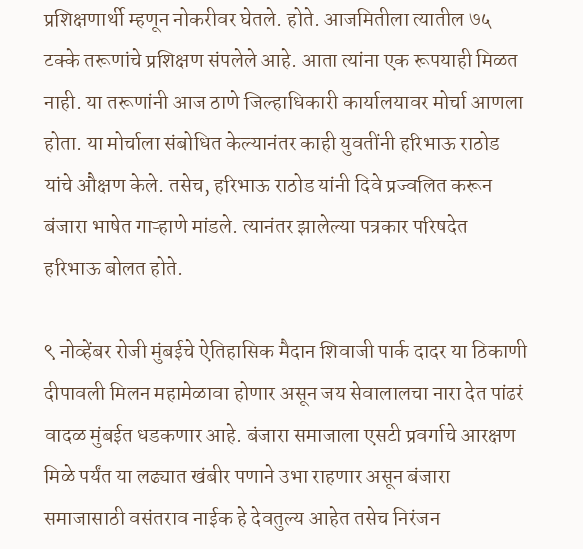प्रशिक्षणार्थी म्हणून नोकरीवर घेतले. होते. आजमितीला त्यातील ७५ टक्के तरूणांचे प्रशिक्षण संपलेले आहे. आता त्यांना एक रूपयाही मिळत नाही. या तरूणांनी आज ठाणे जिल्हाधिकारी कार्यालयावर मोर्चा आणला होता. या मोर्चाला संबोधित केल्यानंतर काही युवतींनी हरिभाऊ राठोड यांचे औक्षण केले. तसेच, हरिभाऊ राठोड यांनी दिवे प्रज्वलित करून बंजारा भाषेत गाऱ्हाणे मांडले. त्यानंतर झालेल्या पत्रकार परिषदेत हरिभाऊ बोलत होते.

९ नोव्हेंबर रोजी मुंबईचे ऐतिहासिक मैदान शिवाजी पार्क दादर या ठिकाणी दीपावली मिलन महामेळावा होणार असून जय सेवालालचा नारा देत पांढरं वादळ मुंबईत धडकणार आहे. बंजारा समाजाला एसटी प्रवर्गाचे आरक्षण मिळे पर्यंत या लढ्यात खंबीर पणाने उभा राहणार असून बंजारा समाजासाठी वसंतराव नाईक हे देवतुल्य आहेत तसेच निरंजन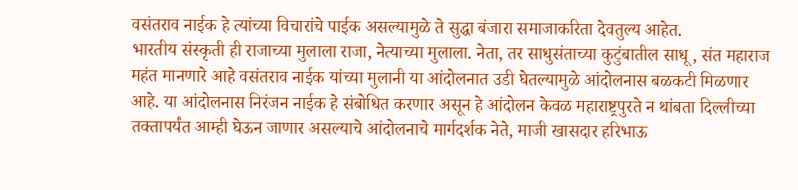वसंतराव नाईक हे त्यांच्या विचारांचे पाईक असल्यामुळे ते सुद्धा बंजारा समाजाकरिता देवतुल्य आहेत.
भारतीय संस्कृती ही राजाच्या मुलाला राजा, नेत्याच्या मुलाला. नेता, तर साधुसंताच्या कुटुंबातील साधू , संत महाराज महंत मानणारे आहे वसंतराव नाईक यांच्या मुलानी या आंदोलनात उडी घेतल्यामुळे आंदोलनास बळकटी मिळणार आहे. या आंदोलनास निरंजन नाईक हे संबोधित करणार असून हे आंदोलन केवळ महाराष्ट्रपुरते न थांबता दिल्लीच्या तक्तापर्यंत आम्ही घेऊन जाणार असल्याचे आंदोलनाचे मार्गदर्शक नेते, माजी खासदार हरिभाऊ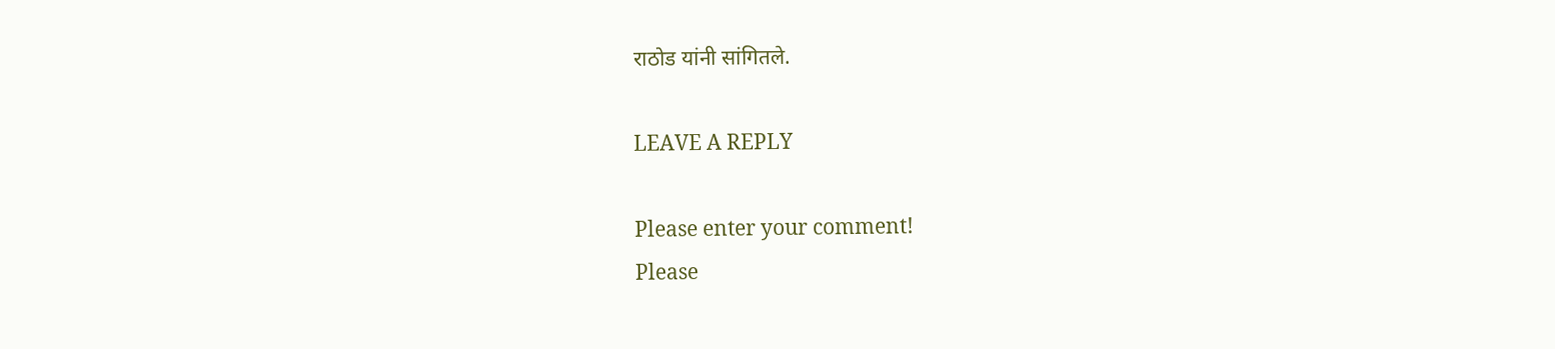राठोड यांनी सांगितले.

LEAVE A REPLY

Please enter your comment!
Please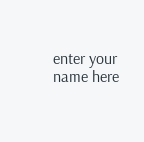enter your name here